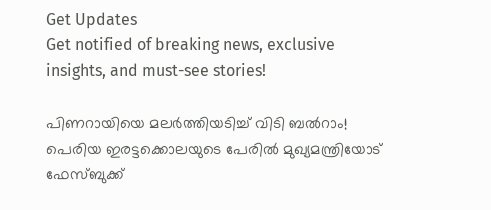Get Updates
Get notified of breaking news, exclusive insights, and must-see stories!

പിണറായിയെ മലർത്തിയടിച്ച് വിടി ബൽറാം! പെരിയ ഇരട്ടക്കൊലയുടെ പേരിൽ മുഖ്യമന്ത്രിയോട് ഫേസ്ബുക്ക്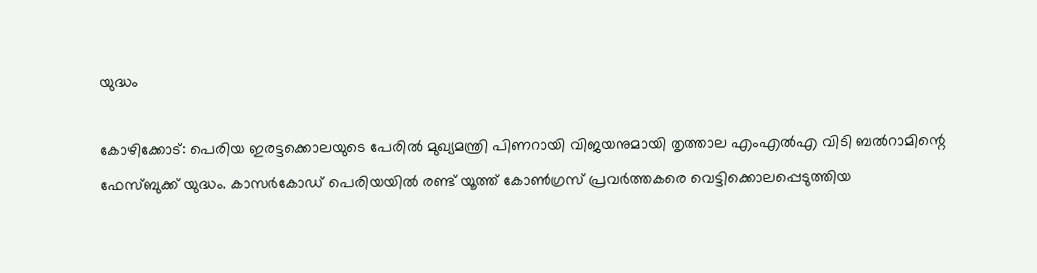യുദ്ധം

കോഴിക്കോട്: പെരിയ ഇരട്ടക്കൊലയുടെ പേരിൽ മുഖ്യമന്ത്രി പിണറായി വിജയനുമായി തൃത്താല എംഎൽഎ വിടി ബൽറാമിന്റെ ഫേസ്ബുക്ക് യുദ്ധം. കാസർകോഡ് പെരിയയിൽ രണ്ട് യൂത്ത് കോൺഗ്രസ് പ്രവർത്തകരെ വെട്ടിക്കൊലപ്പെടുത്തിയ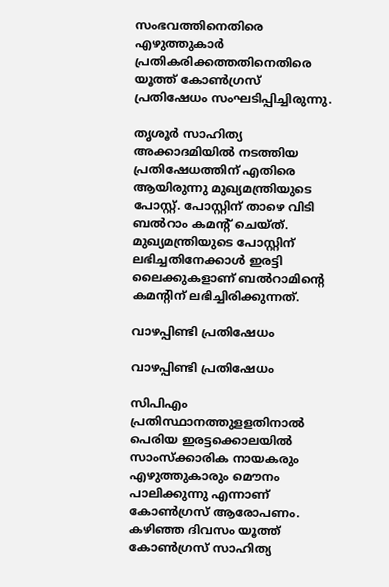സംഭവത്തിനെതിരെ എഴുത്തുകാർ പ്രതികരിക്കത്തതിനെതിരെ യൂത്ത് കോൺഗ്രസ് പ്രതിഷേധം സംഘടിപ്പിച്ചിരുന്നു.

തൃശൂർ സാഹിത്യ അക്കാദമിയിൽ നടത്തിയ പ്രതിഷേധത്തിന് എതിരെ ആയിരുന്നു മുഖ്യമന്ത്രിയുടെ പോസ്റ്റ്. പോസ്റ്റിന് താഴെ വിടി ബൽറാം കമന്റ് ചെയ്ത്. മുഖ്യമന്ത്രിയുടെ പോസ്റ്റിന് ലഭിച്ചതിനേക്കാൾ ഇരട്ടി ലൈക്കുകളാണ് ബൽറാമിന്റെ കമന്റിന് ലഭിച്ചിരിക്കുന്നത്.

വാഴപ്പിണ്ടി പ്രതിഷേധം

വാഴപ്പിണ്ടി പ്രതിഷേധം

സിപിഎം പ്രതിസ്ഥാനത്തുളളതിനാൽ പെരിയ ഇരട്ടക്കൊലയിൽ സാംസ്ക്കാരിക നായകരും എഴുത്തുകാരും മൌനം പാലിക്കുന്നു എന്നാണ് കോൺഗ്രസ് ആരോപണം. കഴിഞ്ഞ ദിവസം യൂത്ത് കോൺഗ്രസ് സാഹിത്യ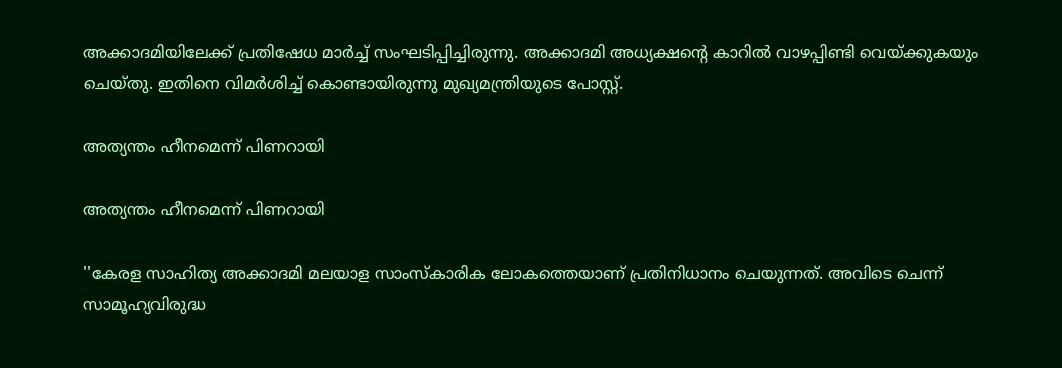അക്കാദമിയിലേക്ക് പ്രതിഷേധ മാർച്ച് സംഘടിപ്പിച്ചിരുന്നു. അക്കാദമി അധ്യക്ഷന്റെ കാറിൽ വാഴപ്പിണ്ടി വെയ്ക്കുകയും ചെയ്തു. ഇതിനെ വിമർശിച്ച് കൊണ്ടായിരുന്നു മുഖ്യമന്ത്രിയുടെ പോസ്റ്റ്.

അത്യന്തം ഹീനമെന്ന് പിണറായി

അത്യന്തം ഹീനമെന്ന് പിണറായി

''കേരള സാഹിത്യ അക്കാദമി മലയാള സാംസ്കാരിക ലോകത്തെയാണ് പ്രതിനിധാനം ചെയുന്നത്. അവിടെ ചെന്ന് സാമൂഹ്യവിരുദ്ധ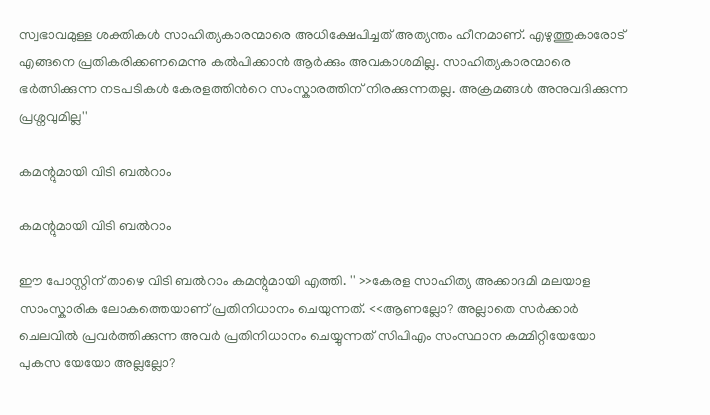സ്വഭാവമുള്ള ശക്തികള്‍ സാഹിത്യകാരന്മാരെ അധിക്ഷേപിച്ചത് അത്യന്തം ഹീനമാണ്. എഴുത്തുകാരോട് എങ്ങനെ പ്രതികരിക്കണമെന്നു കല്‍പിക്കാന്‍ ആര്‍ക്കും അവകാശമില്ല. സാഹിത്യകാരന്മാരെ ഭര്‍ത്സിക്കുന്ന നടപടികള്‍ കേരളത്തിന്‍റെ സംസ്കാരത്തിന് നിരക്കുന്നതല്ല. അക്രമങ്ങള്‍ അനുവദിക്കുന്ന പ്രശ്നവുമില്ല''

കമന്റുമായി വിടി ബൽറാം

കമന്റുമായി വിടി ബൽറാം

ഈ പോസ്റ്റിന് താഴെ വിടി ബൽറാം കമന്റുമായി എത്തി. '' >>കേരള സാഹിത്യ അക്കാദമി മലയാള സാംസ്കാരിക ലോകത്തെയാണ് പ്രതിനിധാനം ചെയുന്നത്. <<ആണല്ലോ? അല്ലാതെ സർക്കാർ ചെലവിൽ പ്രവർത്തിക്കുന്ന അവർ പ്രതിനിധാനം ചെയ്യുന്നത് സിപിഎം സംസ്ഥാന കമ്മിറ്റിയേയോ പുകസ യേയോ അല്ലല്ലോ?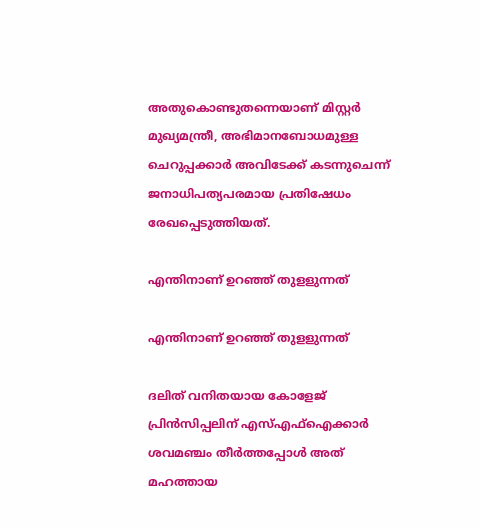അതുകൊണ്ടുതന്നെയാണ് മിസ്റ്റർ മുഖ്യമന്ത്രീ, അഭിമാനബോധമുള്ള ചെറുപ്പക്കാർ അവിടേക്ക് കടന്നുചെന്ന് ജനാധിപത്യപരമായ പ്രതിഷേധം രേഖപ്പെടുത്തിയത്.

എന്തിനാണ് ഉറഞ്ഞ് തുളളുന്നത്

എന്തിനാണ് ഉറഞ്ഞ് തുളളുന്നത്

ദലിത് വനിതയായ കോളേജ് പ്രിൻസിപ്പലിന് എസ്എഫ്ഐക്കാർ ശവമഞ്ചം തീർത്തപ്പോൾ അത് മഹത്തായ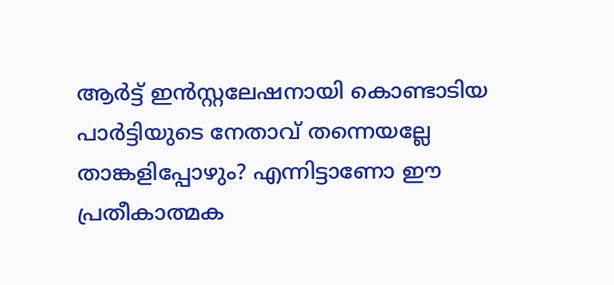ആർട്ട് ഇൻസ്റ്റലേഷനായി കൊണ്ടാടിയ പാർട്ടിയുടെ നേതാവ് തന്നെയല്ലേ താങ്കളിപ്പോഴും? എന്നിട്ടാണോ ഈ പ്രതീകാത്മക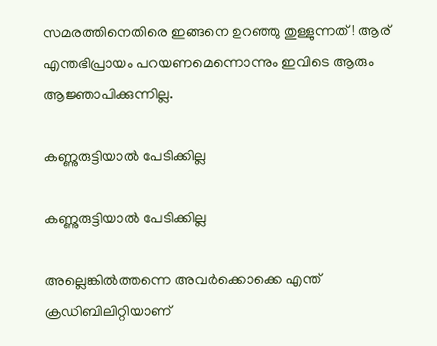സമരത്തിനെതിരെ ഇങ്ങനെ ഉറഞ്ഞു തുള്ളുന്നത്! ആര് എന്തഭിപ്രായം പറയണമെന്നൊന്നും ഇവിടെ ആരും ആജ്ഞാപിക്കുന്നില്ല.

കണ്ണുരുട്ടിയാൽ പേടിക്കില്ല

കണ്ണുരുട്ടിയാൽ പേടിക്കില്ല

അല്ലെങ്കിൽത്തന്നെ അവർക്കൊക്കെ എന്ത് ക്രഡിബിലിറ്റിയാണ്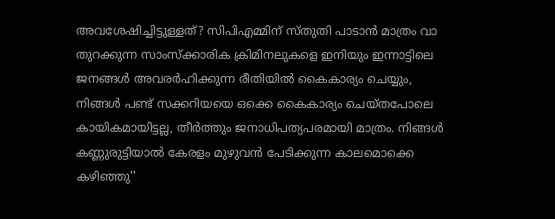അവശേഷിച്ചിട്ടുള്ളത്? സിപിഎമ്മിന് സ്തുതി പാടാൻ മാത്രം വാ തുറക്കുന്ന സാംസ്ക്കാരിക ക്രിമിനലുകളെ ഇനിയും ഇന്നാട്ടിലെ ജനങ്ങൾ അവരർഹിക്കുന്ന രീതിയിൽ കൈകാര്യം ചെയ്യും, നിങ്ങൾ പണ്ട് സക്കറിയയെ ഒക്കെ കൈകാര്യം ചെയ്തപോലെ കായികമായിട്ടല്ല, തീർത്തും ജനാധിപത്യപരമായി മാത്രം. നിങ്ങൾ കണ്ണുരുട്ടിയാൽ കേരളം മുഴുവൻ പേടിക്കുന്ന കാലമൊക്കെ കഴിഞ്ഞു''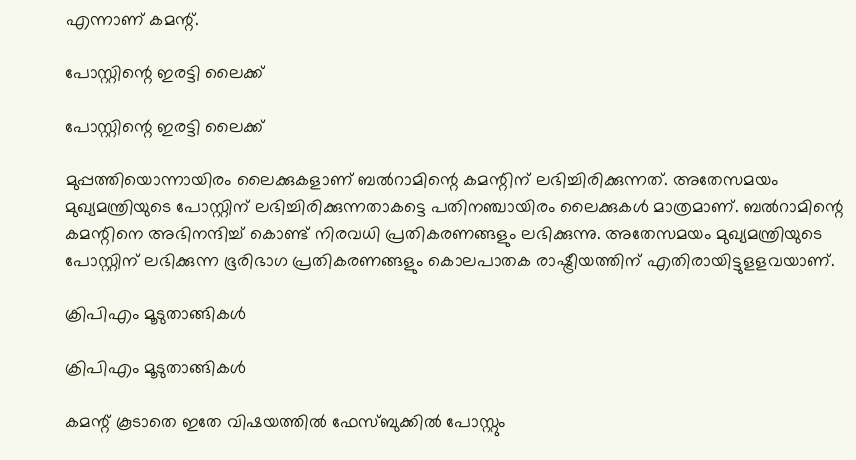എന്നാണ് കമന്റ്.

പോസ്റ്റിന്റെ ഇരട്ടി ലൈക്ക്

പോസ്റ്റിന്റെ ഇരട്ടി ലൈക്ക്

മുപ്പത്തിയൊന്നായിരം ലൈക്കുകളാണ് ബൽറാമിന്റെ കമന്റിന് ലഭിച്ചിരിക്കുന്നത്. അതേസമയം മുഖ്യമന്ത്രിയുടെ പോസ്റ്റിന് ലഭിച്ചിരിക്കുന്നതാകട്ടെ പതിനഞ്ചായിരം ലൈക്കുകൾ മാത്രമാണ്. ബൽറാമിന്റെ കമന്റിനെ അഭിനന്ദിച്ച് കൊണ്ട് നിരവധി പ്രതികരണങ്ങളും ലഭിക്കുന്നു. അതേസമയം മുഖ്യമന്ത്രിയുടെ പോസ്റ്റിന് ലഭിക്കുന്ന ഭൂരിഭാഗ പ്രതികരണങ്ങളും കൊലപാതക രാഷ്ട്രീയത്തിന് എതിരായിട്ടുളളവയാണ്.

ക്രിപിഎം മൂടുതാങ്ങികൾ

ക്രിപിഎം മൂടുതാങ്ങികൾ

കമന്റ് കൂടാതെ ഇതേ വിഷയത്തിൽ ഫേസ്ബുക്കിൽ പോസ്റ്റും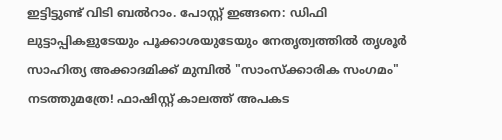ഇട്ടിട്ടുണ്ട് വിടി ബൽറാം. പോസ്റ്റ് ഇങ്ങനെ: ഡിഫി ലുട്ടാപ്പികളുടേയും പൂക്കാശയുടേയും നേതൃത്വത്തിൽ തൃശൂർ സാഹിത്യ അക്കാദമിക്ക് മുമ്പിൽ "സാംസ്ക്കാരിക സംഗമം" നടത്തുമത്രേ! ഫാഷിസ്റ്റ് കാലത്ത് അപകട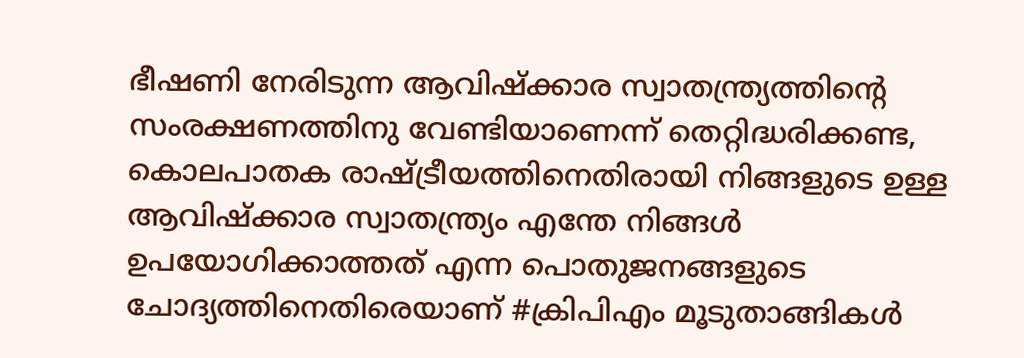ഭീഷണി നേരിടുന്ന ആവിഷ്ക്കാര സ്വാതന്ത്ര്യത്തിന്റെ സംരക്ഷണത്തിനു വേണ്ടിയാണെന്ന് തെറ്റിദ്ധരിക്കണ്ട, കൊലപാതക രാഷ്ട്രീയത്തിനെതിരായി നിങ്ങളുടെ ഉള്ള ആവിഷ്ക്കാര സ്വാതന്ത്ര്യം എന്തേ നിങ്ങൾ ഉപയോഗിക്കാത്തത് എന്ന പൊതുജനങ്ങളുടെ ചോദ്യത്തിനെതിരെയാണ് #ക്രിപിഎം മൂടുതാങ്ങികൾ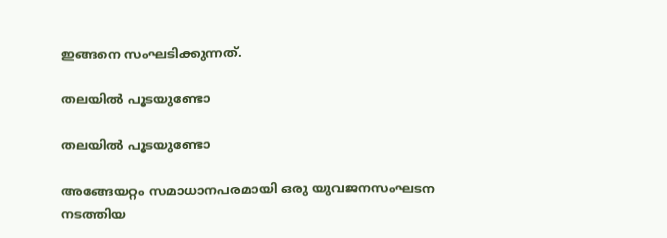ഇങ്ങനെ സംഘടിക്കുന്നത്.

തലയിൽ പൂടയുണ്ടോ

തലയിൽ പൂടയുണ്ടോ

അങ്ങേയറ്റം സമാധാനപരമായി ഒരു യുവജനസംഘടന നടത്തിയ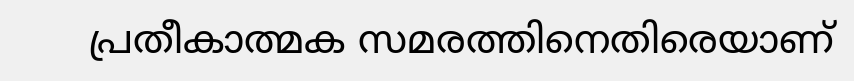പ്രതീകാത്മക സമരത്തിനെതിരെയാണ്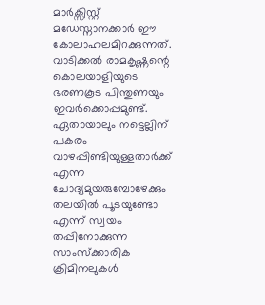മാർക്സിസ്റ്റ് മഡേസ്നാനക്കാർ ഈ കോലാഹലമിറക്കുന്നത്. വാടിക്കൽ രാമകൃഷ്ണന്റെ കൊലയാളിയുടെ ഭരണകൂട പിന്തുണയും ഇവർക്കൊപ്പമുണ്ട്. ഏതായാലും നട്ടെല്ലിന് പകരം വാഴപ്പിണ്ടിയുള്ളതാർക്ക് എന്ന ചോദ്യമുയരുമ്പോഴേക്കും തലയിൽ പൂടയുണ്ടോ എന്ന് സ്വയം തപ്പിനോക്കുന്ന സാംസ്ക്കാരിക ക്രിമിനലുകൾ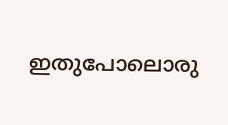ഇതുപോലൊരു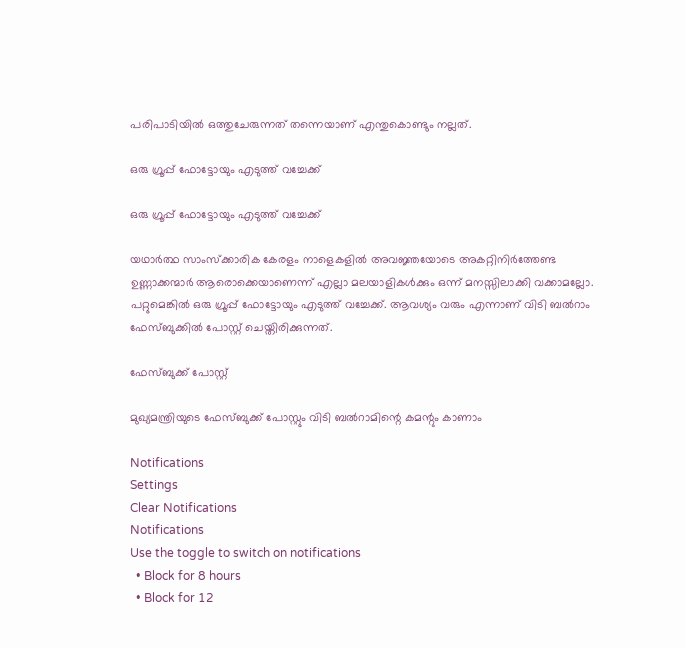പരിപാടിയിൽ ഒത്തുചേരുന്നത് തന്നെയാണ് എന്തുകൊണ്ടും നല്ലത്.

ഒരു ഗ്രൂപ്പ് ഫോട്ടോയും എടുത്ത് വച്ചേക്ക്

ഒരു ഗ്രൂപ്പ് ഫോട്ടോയും എടുത്ത് വച്ചേക്ക്

യഥാർത്ഥ സാംസ്ക്കാരിക കേരളം നാളെകളിൽ അവജ്ഞയോടെ അകറ്റിനിർത്തേണ്ട ഉണ്ണാക്കന്മാർ ആരൊക്കെയാണെന്ന് എല്ലാ മലയാളികൾക്കും ഒന്ന് മനസ്സിലാക്കി വക്കാമല്ലോ. പറ്റുമെങ്കിൽ ഒരു ഗ്രൂപ്പ് ഫോട്ടോയും എടുത്ത് വച്ചേക്ക്. ആവശ്യം വരും എന്നാണ് വിടി ബൽറാം ഫേസ്ബുക്കിൽ പോസ്റ്റ് ചെയ്തിരിക്കുന്നത്.

ഫേസ്ബുക്ക് പോസ്റ്റ്

മുഖ്യമന്ത്രിയുടെ ഫേസ്ബുക്ക് പോസ്റ്റും വിടി ബൽറാമിന്റെ കമന്റും കാണാം

Notifications
Settings
Clear Notifications
Notifications
Use the toggle to switch on notifications
  • Block for 8 hours
  • Block for 12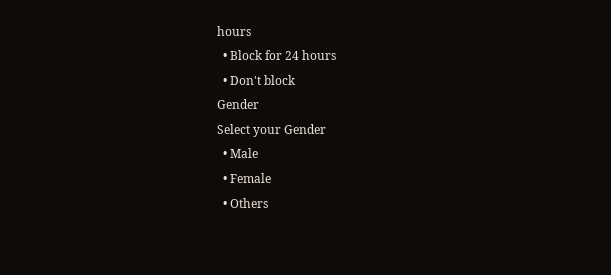hours
  • Block for 24 hours
  • Don't block
Gender
Select your Gender
  • Male
  • Female
  • Others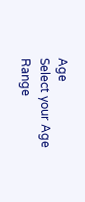Age
Select your Age Range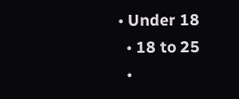• Under 18
  • 18 to 25
  •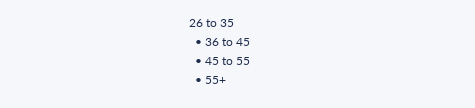26 to 35
  • 36 to 45
  • 45 to 55
  • 55+